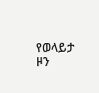የወላይታ ዞን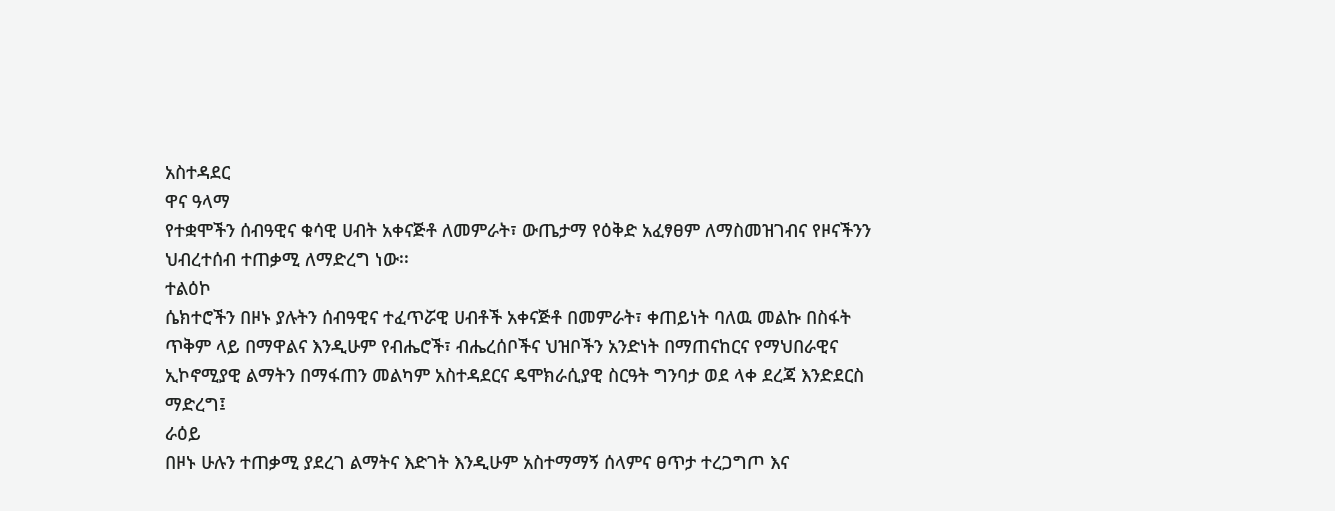አስተዳደር
ዋና ዓላማ
የተቋሞችን ሰብዓዊና ቁሳዊ ሀብት አቀናጅቶ ለመምራት፣ ውጤታማ የዕቅድ አፈፃፀም ለማስመዝገብና የዞናችንን ህብረተሰብ ተጠቃሚ ለማድረግ ነው፡፡
ተልዕኮ
ሴክተሮችን በዞኑ ያሉትን ሰብዓዊና ተፈጥሯዊ ሀብቶች አቀናጅቶ በመምራት፣ ቀጠይነት ባለዉ መልኩ በስፋት ጥቅም ላይ በማዋልና እንዲሁም የብሔሮች፣ ብሔረሰቦችና ህዝቦችን አንድነት በማጠናከርና የማህበራዊና ኢኮኖሚያዊ ልማትን በማፋጠን መልካም አስተዳደርና ዴሞክራሲያዊ ስርዓት ግንባታ ወደ ላቀ ደረጃ እንድደርስ ማድረግ፤
ራዕይ
በዞኑ ሁሉን ተጠቃሚ ያደረገ ልማትና እድገት እንዲሁም አስተማማኝ ሰላምና ፀጥታ ተረጋግጦ እና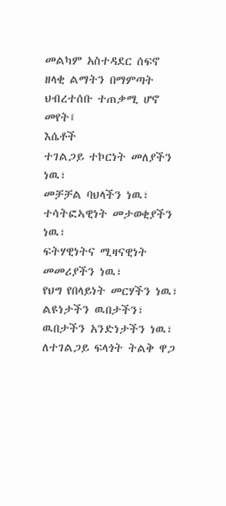መልካም አስተዳደር ሰፍኖ ዘላቂ ልማትን በማምጣት ህብረተሰቡ ተጠቃሚ ሆኖ መየት፤
እሴቶች
ተገልጋይ ተኮርነት መለያችን ነዉ፣
መቻቻል ባህላችን ነዉ፣
ተሳትፎኣዊነት መታወቂያችን ነዉ፣
ፍትሃዊነትና ሚዛናዊነት መመሪያችን ነዉ፣
የህግ የበላይነት መርሃችን ነዉ፣
ልዩነታችን ዉበታችን፣ ዉበታችን አንድነታችን ነዉ፣
ለተገልጋይ ፍላጎት ትልቅ ዋጋ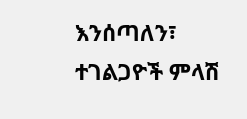እንሰጣለን፣
ተገልጋዮች ምላሽ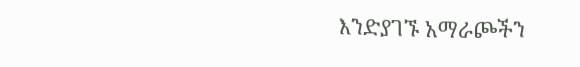እንድያገኙ አማራጮችን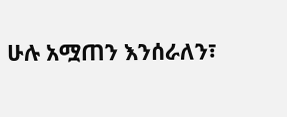ሁሉ አሟጠን እንሰራለን፣